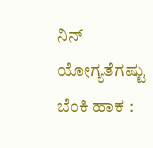ನಿನ್ ಯೋಗ್ಯತೆಗಷ್ಟು ಬೆಂಕಿ ಹಾಕ :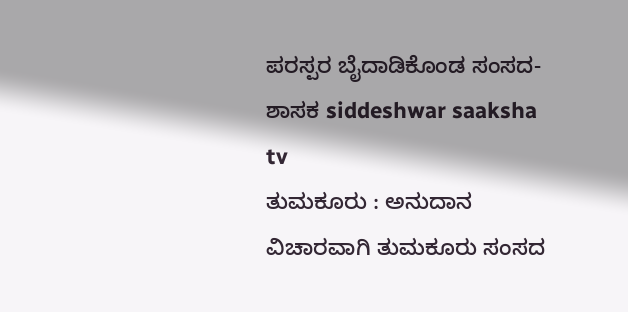ಪರಸ್ಪರ ಬೈದಾಡಿಕೊಂಡ ಸಂಸದ-ಶಾಸಕ siddeshwar saaksha tv
ತುಮಕೂರು : ಅನುದಾನ ವಿಚಾರವಾಗಿ ತುಮಕೂರು ಸಂಸದ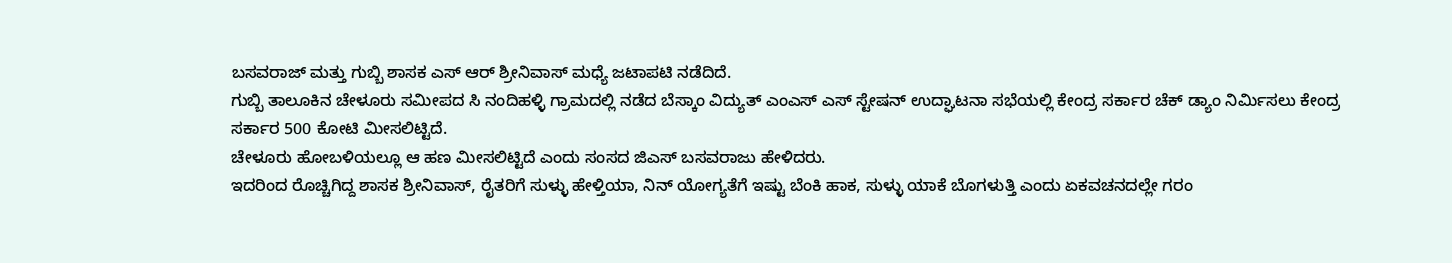ಬಸವರಾಜ್ ಮತ್ತು ಗುಬ್ಬಿ ಶಾಸಕ ಎಸ್ ಆರ್ ಶ್ರೀನಿವಾಸ್ ಮಧ್ಯೆ ಜಟಾಪಟಿ ನಡೆದಿದೆ.
ಗುಬ್ಬಿ ತಾಲೂಕಿನ ಚೇಳೂರು ಸಮೀಪದ ಸಿ ನಂದಿಹಳ್ಳಿ ಗ್ರಾಮದಲ್ಲಿ ನಡೆದ ಬೆಸ್ಕಾಂ ವಿದ್ಯುತ್ ಎಂಎಸ್ ಎಸ್ ಸ್ಟೇಷನ್ ಉದ್ಘಾಟನಾ ಸಭೆಯಲ್ಲಿ ಕೇಂದ್ರ ಸರ್ಕಾರ ಚೆಕ್ ಡ್ಯಾಂ ನಿರ್ಮಿಸಲು ಕೇಂದ್ರ ಸರ್ಕಾರ 500 ಕೋಟಿ ಮೀಸಲಿಟ್ಟಿದೆ.
ಚೇಳೂರು ಹೋಬಳಿಯಲ್ಲೂ ಆ ಹಣ ಮೀಸಲಿಟ್ಟಿದೆ ಎಂದು ಸಂಸದ ಜಿಎಸ್ ಬಸವರಾಜು ಹೇಳಿದರು.
ಇದರಿಂದ ರೊಚ್ಚಿಗಿದ್ದ ಶಾಸಕ ಶ್ರೀನಿವಾಸ್, ರೈತರಿಗೆ ಸುಳ್ಳು ಹೇಳ್ತಿಯಾ, ನಿನ್ ಯೋಗ್ಯತೆಗೆ ಇಷ್ಟು ಬೆಂಕಿ ಹಾಕ, ಸುಳ್ಳು ಯಾಕೆ ಬೊಗಳುತ್ತಿ ಎಂದು ಏಕವಚನದಲ್ಲೇ ಗರಂ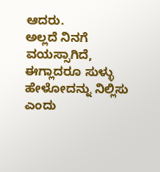ಆದರು.
ಅಲ್ಲದೆ ನಿನಗೆ ವಯಸ್ಸಾಗಿದೆ, ಈಗ್ಲಾದರೂ ಸುಳ್ಳು ಹೇಳೋದನ್ನು ನಿಲ್ಲಿಸು ಎಂದು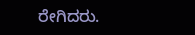ರೇಗಿದರು.